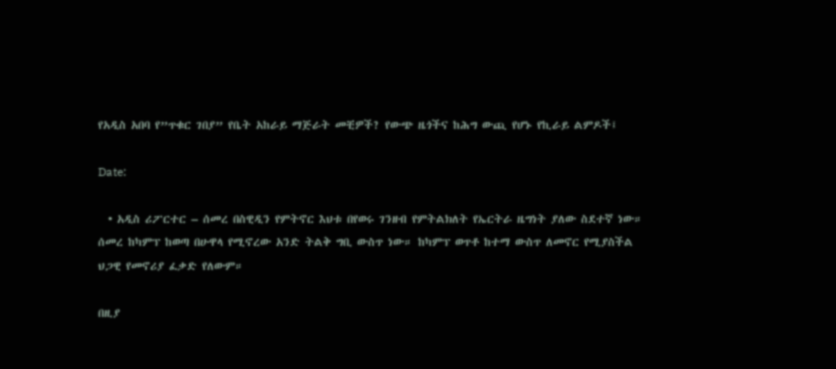የአዲስ አበባ የ”ጥቁር ገበያ” የቤት አከራይ ማጅራት መቺዎች? የውጭ ዜጎችና ከሕግ ውጪ የሆኑ የኪራይ ልምዶች፤

Date:

  • አዲስ ሪፖርተር – ሰመረ በስዊዲን የምትኖር እህቱ በየወሩ ገንዘብ የምትልክለት የኤርትራ ዜግነት ያለው ስደተኛ ነው። ሰመረ ከካምፕ ከወጣ በሁዋላ የሚኖረው አንድ ትልቅ ግቢ ውስጥ ነው። ከካምፕ ወጥቶ ከተማ ውስጥ ለመኖር የሚያስችል ህጋዊ የመኖሪያ ፈቃድ የለውም።

በዚያ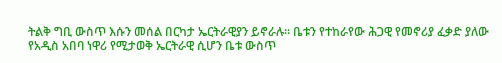ትልቅ ግቢ ውስጥ እሱን መሰል በርካታ ኤርትራዊያን ይኖራሉ። ቤቱን የተከራየው ሕጋዊ የመኖሪያ ፈቃድ ያለው የአዲስ አበባ ነዋሪ የሚታወቅ ኤርትራዊ ሲሆን ቤቱ ውስጥ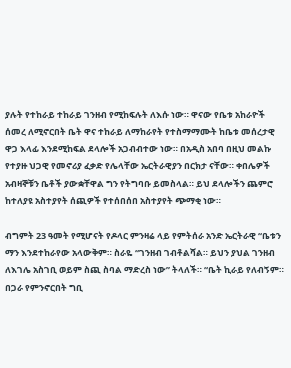ያሉት የተከራይ ተከራይ ገንዘብ የሚከፍሉት ለእሱ ነው። ዋናው የቤቱ አከራዮች ሰመረ ለሚኖርበት ቤት ዋና ተከራይ ለማከራየት የተስማማሙት ከቤቱ መሰረታዊ ዋጋ እላፊ እንደሚከፍል ደላሎች አጋብብተው ነው። በአዲስ አበባ በዚህ መልኩ የተያዙ ህጋዊ የመኖሪያ ፈቃድ የሌላቸው ኤርትራዊያን በርክታ ናቸው። ቀበሌዎች አብዛኞቹን ቤቶች ያውቋቸዋል ግን የትግባቡ ይመስላል። ይህ ደላሎችን ጨምሮ ከተለያዩ አስተያየት ሰጪዎች የተሰበሰበ አስተያየት ጭማቂ ነው።

ብግምት 23 ዓመት የሚሆናት የዶላር ምንዛሬ ላይ የምትሰራ አንድ ኤርትራዊ “ቤቱን ማን እንደተከራየው አላውቅም። ስራዬ “ገንዘብ ገብቶልሻል። ይህን ያህል ገንዘብ ለእገሌ አስገቢ ወይም ስጪ ስባል ማድረስ ነው” ትላለች። “ቤት ኪራይ የለብኝም። በጋራ የምንኖርበት ግቢ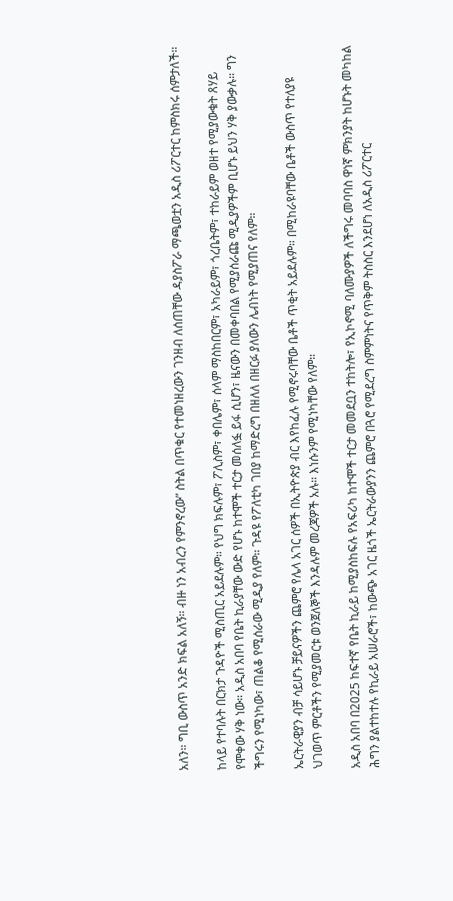አለን። ግቢ ውስጥ አንድ ክፍል አለኝ። ብዙ ነን አብረን የምንኖረው” ስትል በጥቁር የተመነዘረውን ገንዘብ ለሰጠቸው ዳያስፖራ ማጫወቷን አዲስ ሪፖርተር ከምስክሩ ሰምታለች።

ከላይ የተባሉት በርክታ ጉዳዮች ሚስጢር አይደሉም። የህግ ክፍሉም፣ ፖሊስም፣ ቀበሌም፣ ሰላም ማስከበርም፣ አካራይም፣ ጎረቤትም፣ ተከራይም ወዘተ የሚያውቁት ጸሃይ የሞቀው ሃቅ ነው። አዲስ አበባ የቤት ኪራያቸው ውድ የሆኑ ከተሞች ተርታ መሰለፏ ይፋ ሲሆን፣ ዜናውን በመቀባበል የሚያሰራጩ ሚዲያዎችም ቢሆኑ ይህን ሃቅ ያውቃሉ። ግን ችግሩን የሚነካው፣ ጠልቆ የሚሰራው ሚዲያ የለም። ጉዳዩ የፖለቲካ ገበያ ከማድረግ በዘለለ በዘርፉ ያለውን ሌብነት የሚያጠና የለም።

ኤርትራዊያን ብቻ ሳይሆኑ ቻይናዎችን ጨምሮ የሌላ አገር ሰዎች በኢትዮጵያ ብር እየከፈሉ የሚኖሩባቸው ቤቶች ጥቂት አይደሉም። በሚከራዩባቸው ቤቶች ውስጥ የተለያዩ ህገወጥ ምርቶችን የሚያመርቱ ወንጀለኞች እንዳሉም መረጃዎች አሉ። እነሱንም የሚነካቸው የለም።

አዲስ አበባ በ2025 ከፍተኛ የቤት ኪራይ ከሚያስከፍሉ የአፍሪካ ከተሞች ተርታ መመደቧን ተከትሎ፣ የኢኮኖሚ ባለሙያዎች ለችግሩ መባባስ ዋነኛ ምክንያት ከሆኑት መካከል ሕግን ያልተከተሉ የኪራይ አሠራሮች፣ ከውጭ አገር ዜጎች ኤርትራውያንን ጨምሮ በጓሮ የሚደረግ ስምምነትና የጥቅም ትስስር እንደሆነ ለአዲስ ሪፖርተር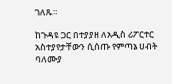ገለጹ።

ከጉዳዩ ጋር በተያያዘ ለአዲስ ሪፖርተር አስተያየታቸውን ሲሰጡ የምጣኔ ሀብት ባለሙያ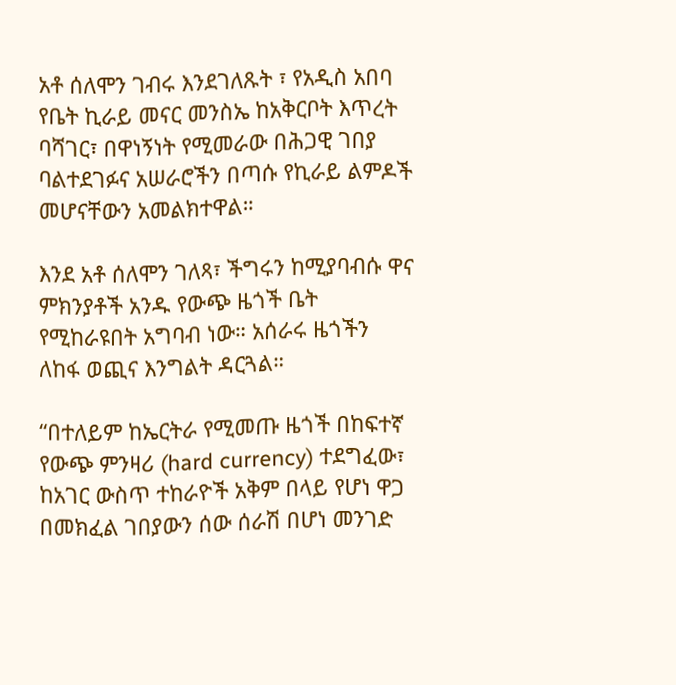አቶ ሰለሞን ገብሩ እንደገለጹት ፣ የአዲስ አበባ የቤት ኪራይ መናር መንስኤ ከአቅርቦት እጥረት ባሻገር፣ በዋነኝነት የሚመራው በሕጋዊ ገበያ ባልተደገፉና አሠራሮችን በጣሱ የኪራይ ልምዶች መሆናቸውን አመልክተዋል።

እንደ አቶ ሰለሞን ገለጻ፣ ችግሩን ከሚያባብሱ ዋና ምክንያቶች አንዱ የውጭ ዜጎች ቤት የሚከራዩበት አግባብ ነው። አሰራሩ ዜጎችን ለከፋ ወጪና እንግልት ዳርጓል።

“በተለይም ከኤርትራ የሚመጡ ዜጎች በከፍተኛ የውጭ ምንዛሪ (hard currency) ተደግፈው፣ ከአገር ውስጥ ተከራዮች አቅም በላይ የሆነ ዋጋ በመክፈል ገበያውን ሰው ሰራሽ በሆነ መንገድ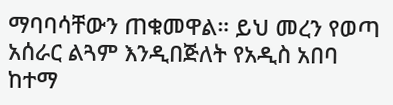ማባባሳቸውን ጠቁመዋል። ይህ መረን የወጣ አሰራር ልጓም እንዲበጅለት የአዲስ አበባ ከተማ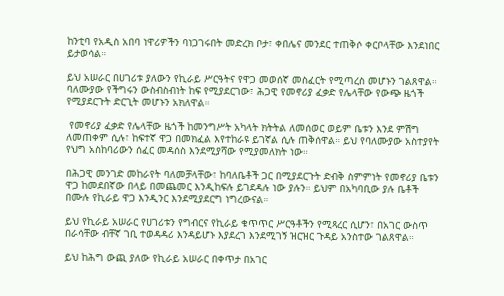ከንቲባ የአዲስ አበባ ነዋሪዎችን ባነጋገሩበት መድረክ ቦታ፣ ቀበሌና መንደር ተጠቅሶ ቀርቦላቸው እንደነበር ይታወሳል።

ይህ አሠራር በሀገሪቱ ያለውን የኪራይ ሥርዓትና የዋጋ መወሰኛ መስፈርት የሚጣረስ መሆኑን ገልጸዋል። ባለሙያው የችግሩን ውስብስብነት ከፍ የሚያደርገው፣ ሕጋዊ የመኖሪያ ፈቃድ የሌላቸው የውጭ ዜጎች የሚያደርጉት ድርጊት መሆኑን አክለዋል።

 የመኖሪያ ፈቃድ የሌላቸው ዜጎች ከመንግሥት አካላት ክትትል ለመሰወር ወይም ቤቱን እንደ ምሽግ ለመጠቀም ሲሉ፣ ከፍተኛ ዋጋ በመክፈል እየተከራዩ ይገኛል ሲሉ ጠቅሰዋል። ይህ የባለሙያው አስተያየት የህግ አስከባሪውን ሰፈር መዳሰስ እንደሚያሻው የሚያመለክት ነው።

በሕጋዊ መንገድ መከራየት ባለመቻላቸው፣ ከባለቤቶች ጋር በሚያደርጉት ድብቅ ስምምነት የመኖሪያ ቤቱን ዋጋ ከመደበኛው በላይ በመጨመር እንዲከፍሉ ይገደዳሉ ነው ያሉን። ይህም በአካባቢው ያሉ ቤቶች በሙሉ የኪራይ ዋጋ እንዲንር እንደሚያደርግ ነግረውናል።

ይህ የኪራይ አሠራር የሀገሪቱን የግብርና የኪራይ ቁጥጥር ሥርዓቶችን የሚጻረር ሲሆን፣ በአገር ውስጥ በራሳቸው ብቸኛ ገቢ ተወዳዳሪ እንዳይሆኑ እያደረገ እንደሚገኝ ዝርዝር ጉዳይ አንስተው ገልጸዋል።

ይህ ከሕግ ውጪ ያለው የኪራይ አሠራር በቀጥታ በአገር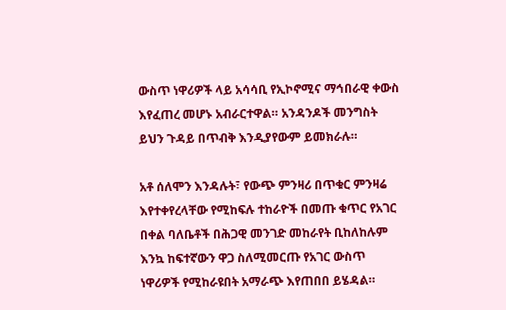ውስጥ ነዋሪዎች ላይ አሳሳቢ የኢኮኖሚና ማኅበራዊ ቀውስ እየፈጠረ መሆኑ አብራርተዋል። አንዳንዶች መንግስት ይህን ጉዳይ በጥብቅ እንዲያየውም ይመክራሉ።

አቶ ሰለሞን እንዳሉት፣ የውጭ ምንዛሪ በጥቁር ምንዛሬ እየተቀየረላቸው የሚከፍሉ ተከራዮች በመጡ ቁጥር የአገር በቀል ባለቤቶች በሕጋዊ መንገድ መከራየት ቢከለከሉም እንኳ ከፍተኛውን ዋጋ ስለሚመርጡ የአገር ውስጥ ነዋሪዎች የሚከራዩበት አማራጭ እየጠበበ ይሄዳል።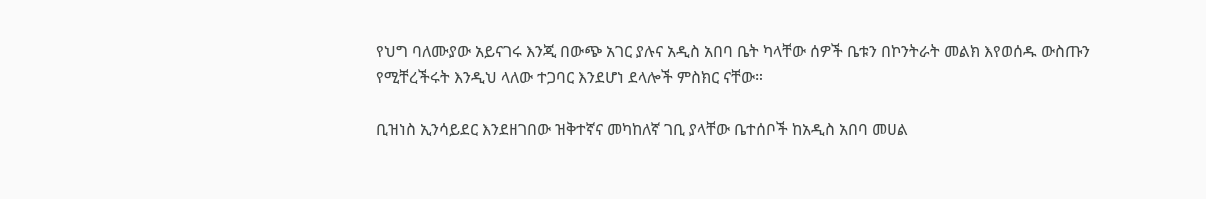የህግ ባለሙያው አይናገሩ እንጂ በውጭ አገር ያሉና አዲስ አበባ ቤት ካላቸው ሰዎች ቤቱን በኮንትራት መልክ እየወሰዱ ውስጡን የሚቸረችሩት እንዲህ ላለው ተጋባር እንደሆነ ደላሎች ምስክር ናቸው።

ቢዝነስ ኢንሳይደር እንደዘገበው ዝቅተኛና መካከለኛ ገቢ ያላቸው ቤተሰቦች ከአዲስ አበባ መሀል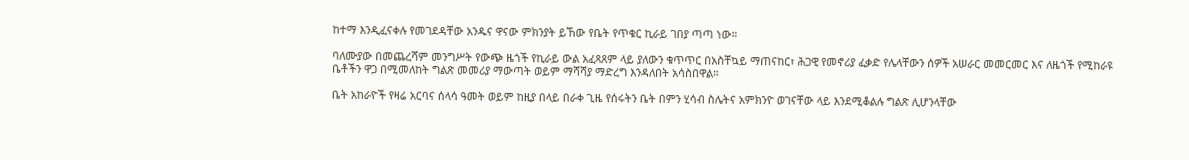ከተማ እንዲፈናቀሉ የመገደዳቸው አንዱና ዋናው ምክንያት ይኸው የቤት የጥቁር ኪራይ ገበያ ጣጣ ነው።

ባለሙያው በመጨረሻም መንግሥት የውጭ ዜጎች የኪራይ ውል አፈጻጸም ላይ ያለውን ቁጥጥር በአስቸኳይ ማጠናከር፣ ሕጋዊ የመኖሪያ ፈቃድ የሌላቸውን ሰዎች አሠራር መመርመር እና ለዜጎች የሚከራዩ ቤቶችን ዋጋ በሚመለከት ግልጽ መመሪያ ማውጣት ወይም ማሻሻያ ማድረግ እንዳለበት አሳስበዋል።

ቤት አከራዮች የዛሬ አርባና ሰላሳ ዓመት ወይም ከዚያ በላይ በራቀ ጊዜ የሰሩትን ቤት በምን ሂሳብ ስሌትና አምክንዮ ወገናቸው ላይ እንደሚቆልሉ ግልጽ ሊሆንላቸው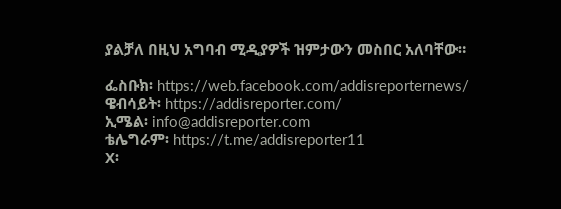ያልቻለ በዚህ አግባብ ሚዲያዎች ዝምታውን መስበር አለባቸው።

ፌስቡክ፡ https://web.facebook.com/addisreporternews/
ዌብሳይት፡ https://addisreporter.com/
ኢሜል፡ info@addisreporter.com
ቴሌግራም፡ https://t.me/addisreporter11
X፡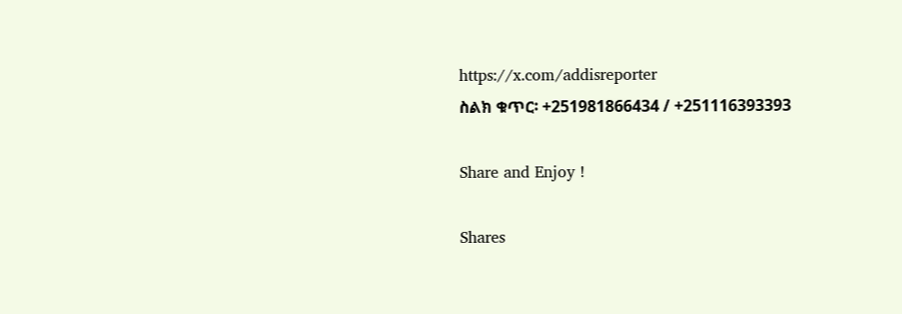https://x.com/addisreporter
ስልክ ቁጥር፡ +251981866434 / +251116393393

Share and Enjoy !

Shares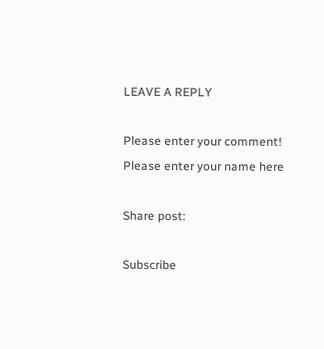LEAVE A REPLY

Please enter your comment!
Please enter your name here

Share post:

Subscribe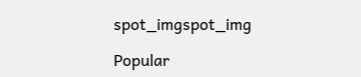spot_imgspot_img

Popular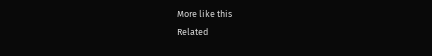More like this
Related